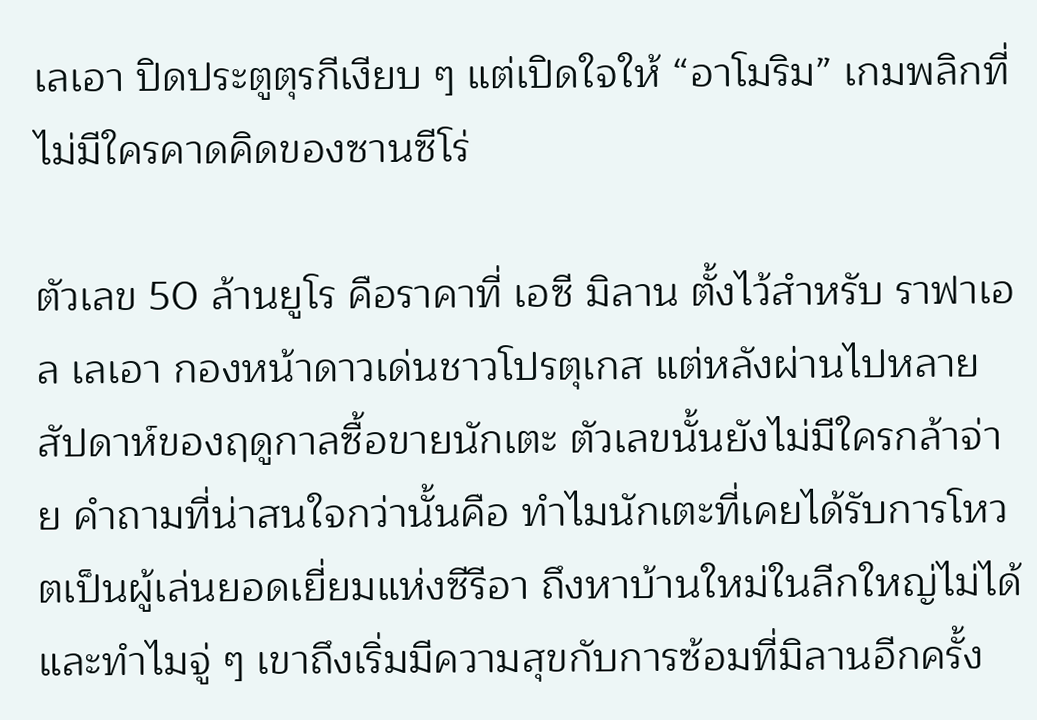เลเอา ปิดประตูตุรกีเงียบ ๆ แต่เปิดใจให้ “อาโมริม” เกมพลิกที่ไม่มีใครคาดคิดของซานซีโร่

ตัวเลข 50 ล้านยูโร คือราคาที่ เอซี มิลาน ตั้งไว้สำหรับ ราฟาเอล เลเอา กองหน้าดาวเด่นชาวโปรตุเกส แต่หลังผ่านไปหลายสัปดาห์ของฤดูกาลซื้อขายนักเตะ ตัวเลขนั้นยังไม่มีใครกล้าจ่าย คำถามที่น่าสนใจกว่านั้นคือ ทำไมนักเตะที่เคยได้รับการโหวตเป็นผู้เล่นยอดเยี่ยมแห่งซีรีอา ถึงหาบ้านใหม่ในลีกใหญ่ไม่ได้ และทำไมจู่ ๆ เขาถึงเริ่มมีความสุขกับการซ้อมที่มิลานอีกครั้ง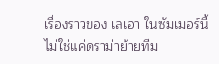เรื่องราวของ เลเอา ในซัมเมอร์นี้ไม่ใช่แค่ดราม่าย้ายทีม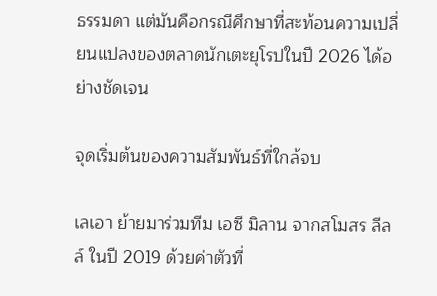ธรรมดา แต่มันคือกรณีศึกษาที่สะท้อนความเปลี่ยนแปลงของตลาดนักเตะยุโรปในปี 2026 ได้อย่างชัดเจน

จุดเริ่มต้นของความสัมพันธ์ที่ใกล้จบ

เลเอา ย้ายมาร่วมทีม เอซี มิลาน จากสโมสร ลีลล์ ในปี 2019 ด้วยค่าตัวที่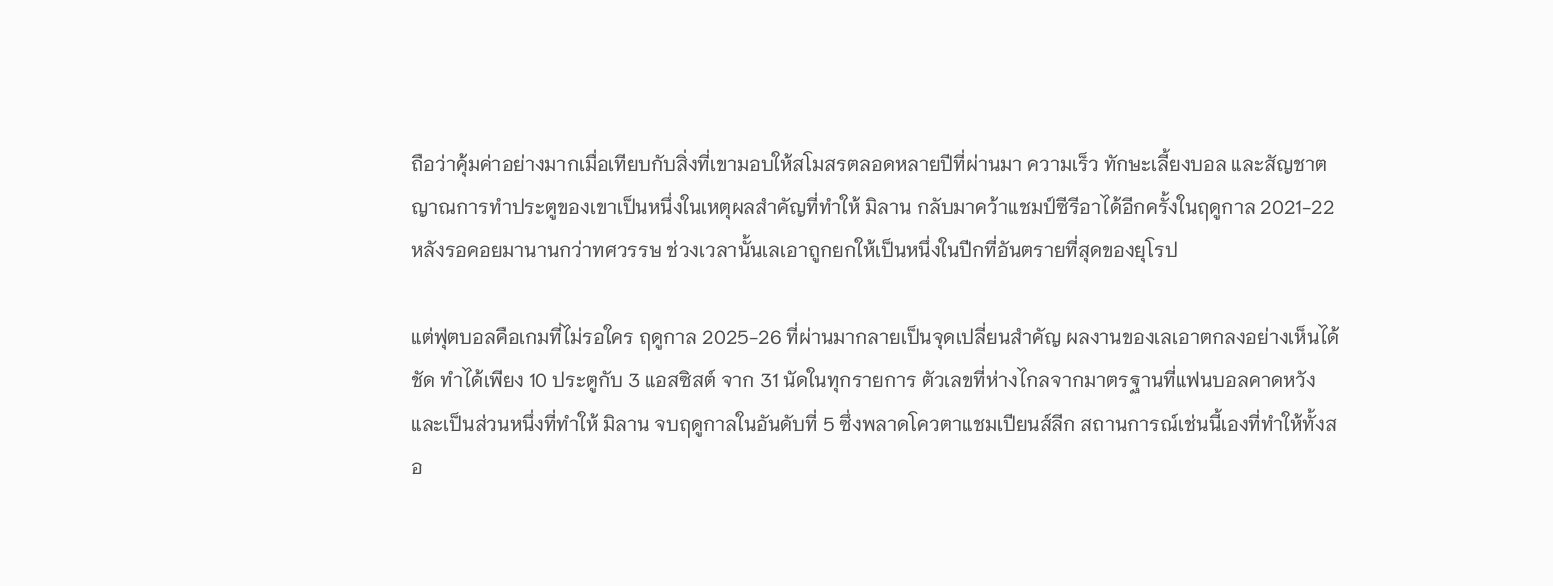ถือว่าคุ้มค่าอย่างมากเมื่อเทียบกับสิ่งที่เขามอบให้สโมสรตลอดหลายปีที่ผ่านมา ความเร็ว ทักษะเลี้ยงบอล และสัญชาตญาณการทำประตูของเขาเป็นหนึ่งในเหตุผลสำคัญที่ทำให้ มิลาน กลับมาคว้าแชมป์ซีรีอาได้อีกครั้งในฤดูกาล 2021-22 หลังรอคอยมานานกว่าทศวรรษ ช่วงเวลานั้นเลเอาถูกยกให้เป็นหนึ่งในปีกที่อันตรายที่สุดของยุโรป

แต่ฟุตบอลคือเกมที่ไม่รอใคร ฤดูกาล 2025-26 ที่ผ่านมากลายเป็นจุดเปลี่ยนสำคัญ ผลงานของเลเอาตกลงอย่างเห็นได้ชัด ทำได้เพียง 10 ประตูกับ 3 แอสซิสต์ จาก 31 นัดในทุกรายการ ตัวเลขที่ห่างไกลจากมาตรฐานที่แฟนบอลคาดหวัง และเป็นส่วนหนึ่งที่ทำให้ มิลาน จบฤดูกาลในอันดับที่ 5 ซึ่งพลาดโควตาแชมเปียนส์ลีก สถานการณ์เช่นนี้เองที่ทำให้ทั้งสอ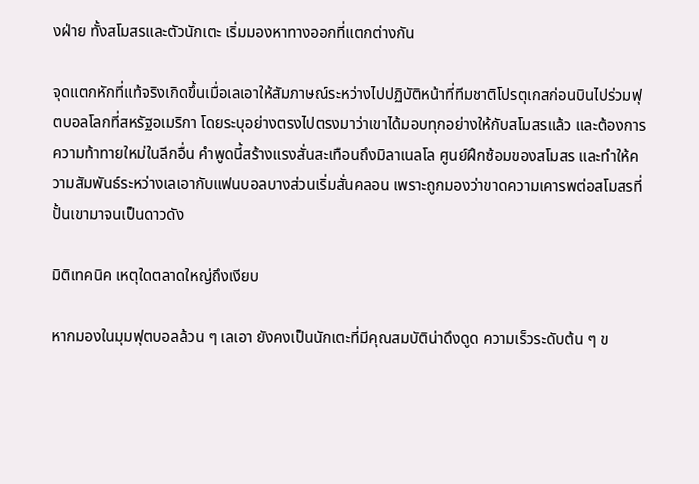งฝ่าย ทั้งสโมสรและตัวนักเตะ เริ่มมองหาทางออกที่แตกต่างกัน

จุดแตกหักที่แท้จริงเกิดขึ้นเมื่อเลเอาให้สัมภาษณ์ระหว่างไปปฏิบัติหน้าที่ทีมชาติโปรตุเกสก่อนบินไปร่วมฟุตบอลโลกที่สหรัฐอเมริกา โดยระบุอย่างตรงไปตรงมาว่าเขาได้มอบทุกอย่างให้กับสโมสรแล้ว และต้องการความท้าทายใหม่ในลีกอื่น คำพูดนี้สร้างแรงสั่นสะเทือนถึงมิลาเนลโล ศูนย์ฝึกซ้อมของสโมสร และทำให้ความสัมพันธ์ระหว่างเลเอากับแฟนบอลบางส่วนเริ่มสั่นคลอน เพราะถูกมองว่าขาดความเคารพต่อสโมสรที่ปั้นเขามาจนเป็นดาวดัง

มิติเทคนิค เหตุใดตลาดใหญ่ถึงเงียบ

หากมองในมุมฟุตบอลล้วน ๆ เลเอา ยังคงเป็นนักเตะที่มีคุณสมบัติน่าดึงดูด ความเร็วระดับต้น ๆ ข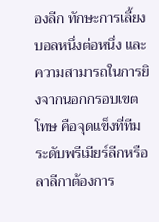องลีก ทักษะการเลี้ยงบอลหนึ่งต่อหนึ่ง และความสามารถในการยิงจากนอกกรอบเขตโทษ คือจุดแข็งที่ทีมระดับพรีเมียร์ลีกหรือลาลีกาต้องการ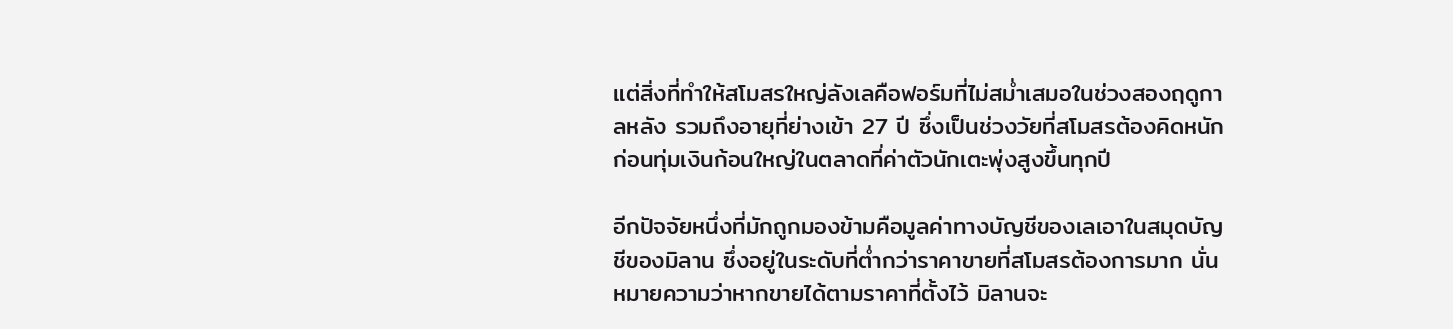แต่สิ่งที่ทำให้สโมสรใหญ่ลังเลคือฟอร์มที่ไม่สม่ำเสมอในช่วงสองฤดูกาลหลัง รวมถึงอายุที่ย่างเข้า 27 ปี ซึ่งเป็นช่วงวัยที่สโมสรต้องคิดหนักก่อนทุ่มเงินก้อนใหญ่ในตลาดที่ค่าตัวนักเตะพุ่งสูงขึ้นทุกปี

อีกปัจจัยหนึ่งที่มักถูกมองข้ามคือมูลค่าทางบัญชีของเลเอาในสมุดบัญชีของมิลาน ซึ่งอยู่ในระดับที่ต่ำกว่าราคาขายที่สโมสรต้องการมาก นั่นหมายความว่าหากขายได้ตามราคาที่ตั้งไว้ มิลานจะ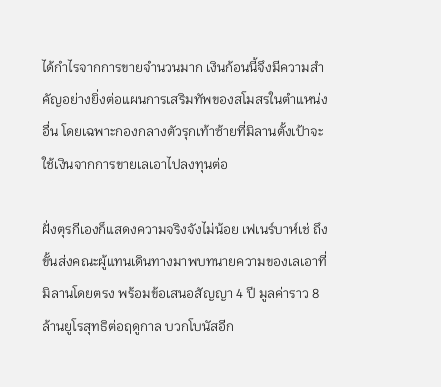ได้กำไรจากการขายจำนวนมาก เงินก้อนนี้จึงมีความสำคัญอย่างยิ่งต่อแผนการเสริมทัพของสโมสรในตำแหน่งอื่น โดยเฉพาะกองกลางตัวรุกเท้าซ้ายที่มิลานตั้งเป้าจะใช้เงินจากการขายเลเอาไปลงทุนต่อ

ฝั่งตุรกีเองก็แสดงความจริงจังไม่น้อย เฟเนร์บาห์เช่ ถึงขั้นส่งคณะผู้แทนเดินทางมาพบทนายความของเลเอาที่มิลานโดยตรง พร้อมข้อเสนอสัญญา 4 ปี มูลค่าราว 8 ล้านยูโรสุทธิต่อฤดูกาล บวกโบนัสอีก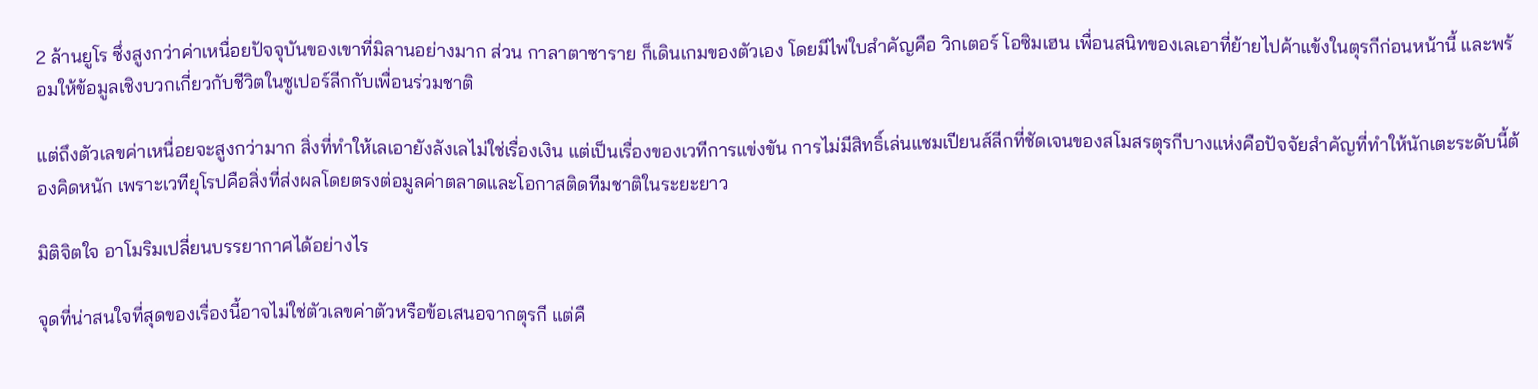2 ล้านยูโร ซึ่งสูงกว่าค่าเหนื่อยปัจจุบันของเขาที่มิลานอย่างมาก ส่วน กาลาตาซาราย ก็เดินเกมของตัวเอง โดยมีไพ่ใบสำคัญคือ วิกเตอร์ โอซิมเฮน เพื่อนสนิทของเลเอาที่ย้ายไปค้าแข้งในตุรกีก่อนหน้านี้ และพร้อมให้ข้อมูลเชิงบวกเกี่ยวกับชีวิตในซูเปอร์ลีกกับเพื่อนร่วมชาติ

แต่ถึงตัวเลขค่าเหนื่อยจะสูงกว่ามาก สิ่งที่ทำให้เลเอายังลังเลไม่ใช่เรื่องเงิน แต่เป็นเรื่องของเวทีการแข่งขัน การไม่มีสิทธิ์เล่นแชมเปียนส์ลีกที่ชัดเจนของสโมสรตุรกีบางแห่งคือปัจจัยสำคัญที่ทำให้นักเตะระดับนี้ต้องคิดหนัก เพราะเวทียุโรปคือสิ่งที่ส่งผลโดยตรงต่อมูลค่าตลาดและโอกาสติดทีมชาติในระยะยาว

มิติจิตใจ อาโมริมเปลี่ยนบรรยากาศได้อย่างไร

จุดที่น่าสนใจที่สุดของเรื่องนี้อาจไม่ใช่ตัวเลขค่าตัวหรือข้อเสนอจากตุรกี แต่คื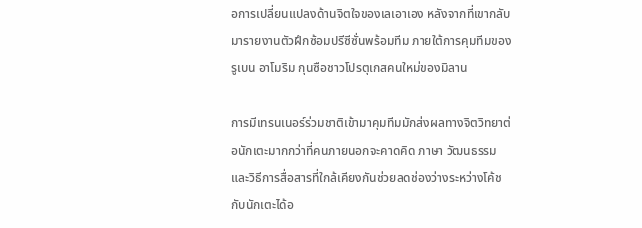อการเปลี่ยนแปลงด้านจิตใจของเลเอาเอง หลังจากที่เขากลับมารายงานตัวฝึกซ้อมปรีซีซั่นพร้อมทีม ภายใต้การคุมทีมของ รูเบน อาโมริม กุนซือชาวโปรตุเกสคนใหม่ของมิลาน

การมีเทรนเนอร์ร่วมชาติเข้ามาคุมทีมมักส่งผลทางจิตวิทยาต่อนักเตะมากกว่าที่คนภายนอกจะคาดคิด ภาษา วัฒนธรรม และวิธีการสื่อสารที่ใกล้เคียงกันช่วยลดช่องว่างระหว่างโค้ชกับนักเตะได้อ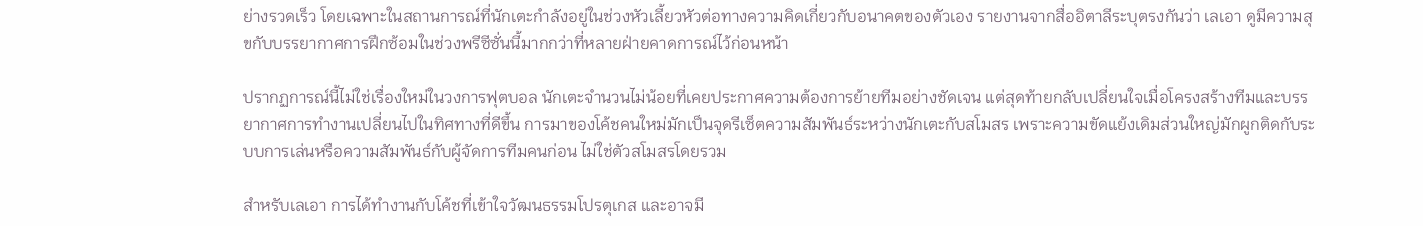ย่างรวดเร็ว โดยเฉพาะในสถานการณ์ที่นักเตะกำลังอยู่ในช่วงหัวเลี้ยวหัวต่อทางความคิดเกี่ยวกับอนาคตของตัวเอง รายงานจากสื่ออิตาลีระบุตรงกันว่า เลเอา ดูมีความสุขกับบรรยากาศการฝึกซ้อมในช่วงพรีซีซั่นนี้มากกว่าที่หลายฝ่ายคาดการณ์ไว้ก่อนหน้า

ปรากฏการณ์นี้ไม่ใช่เรื่องใหม่ในวงการฟุตบอล นักเตะจำนวนไม่น้อยที่เคยประกาศความต้องการย้ายทีมอย่างชัดเจน แต่สุดท้ายกลับเปลี่ยนใจเมื่อโครงสร้างทีมและบรรยากาศการทำงานเปลี่ยนไปในทิศทางที่ดีขึ้น การมาของโค้ชคนใหม่มักเป็นจุดรีเซ็ตความสัมพันธ์ระหว่างนักเตะกับสโมสร เพราะความขัดแย้งเดิมส่วนใหญ่มักผูกติดกับระบบการเล่นหรือความสัมพันธ์กับผู้จัดการทีมคนก่อน ไม่ใช่ตัวสโมสรโดยรวม

สำหรับเลเอา การได้ทำงานกับโค้ชที่เข้าใจวัฒนธรรมโปรตุเกส และอาจมี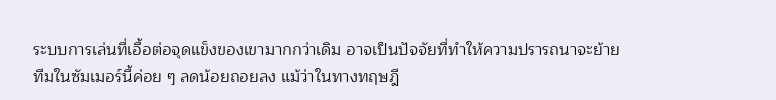ระบบการเล่นที่เอื้อต่อจุดแข็งของเขามากกว่าเดิม อาจเป็นปัจจัยที่ทำให้ความปรารถนาจะย้ายทีมในซัมเมอร์นี้ค่อย ๆ ลดน้อยถอยลง แม้ว่าในทางทฤษฎี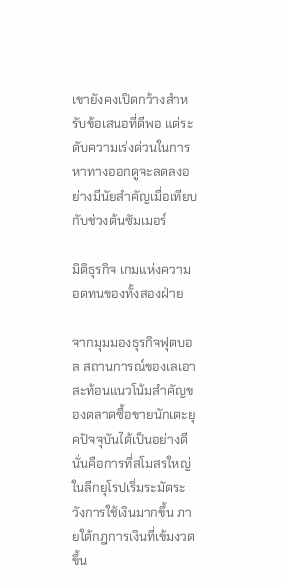เขายังคงเปิดกว้างสำหรับข้อเสนอที่ดีพอ แต่ระดับความเร่งด่วนในการหาทางออกดูจะลดลงอย่างมีนัยสำคัญเมื่อเทียบกับช่วงต้นซัมเมอร์

มิติธุรกิจ เกมแห่งความอดทนของทั้งสองฝ่าย

จากมุมมองธุรกิจฟุตบอล สถานการณ์ของเลเอาสะท้อนแนวโน้มสำคัญของตลาดซื้อขายนักเตะยุคปัจจุบันได้เป็นอย่างดี นั่นคือการที่สโมสรใหญ่ในลีกยุโรปเริ่มระมัดระวังการใช้เงินมากขึ้น ภายใต้กฎการเงินที่เข้มงวดขึ้น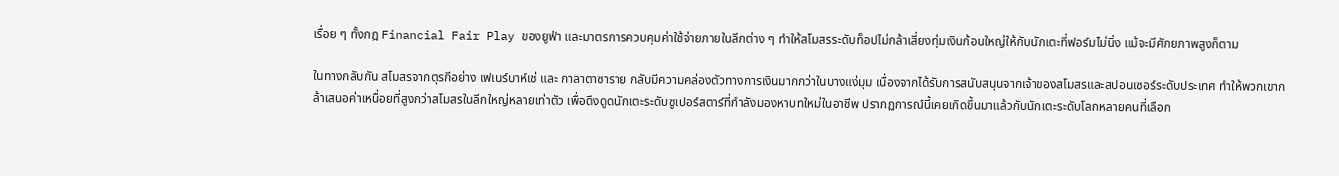เรื่อย ๆ ทั้งกฎ Financial Fair Play ของยูฟ่า และมาตรการควบคุมค่าใช้จ่ายภายในลีกต่าง ๆ ทำให้สโมสรระดับท็อปไม่กล้าเสี่ยงทุ่มเงินก้อนใหญ่ให้กับนักเตะที่ฟอร์มไม่นิ่ง แม้จะมีศักยภาพสูงก็ตาม

ในทางกลับกัน สโมสรจากตุรกีอย่าง เฟเนร์บาห์เช่ และ กาลาตาซาราย กลับมีความคล่องตัวทางการเงินมากกว่าในบางแง่มุม เนื่องจากได้รับการสนับสนุนจากเจ้าของสโมสรและสปอนเซอร์ระดับประเทศ ทำให้พวกเขากล้าเสนอค่าเหนื่อยที่สูงกว่าสโมสรในลีกใหญ่หลายเท่าตัว เพื่อดึงดูดนักเตะระดับซูเปอร์สตาร์ที่กำลังมองหาบทใหม่ในอาชีพ ปรากฏการณ์นี้เคยเกิดขึ้นมาแล้วกับนักเตะระดับโลกหลายคนที่เลือก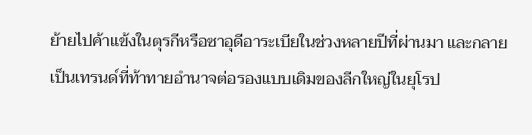ย้ายไปค้าแข้งในตุรกีหรือซาอุดีอาระเบียในช่วงหลายปีที่ผ่านมา และกลายเป็นเทรนด์ที่ท้าทายอำนาจต่อรองแบบเดิมของลีกใหญ่ในยุโรป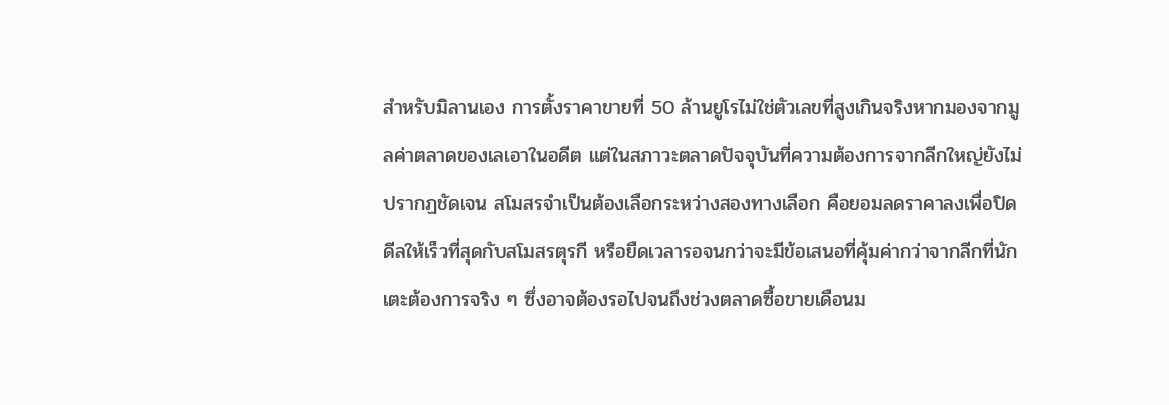สำหรับมิลานเอง การตั้งราคาขายที่ 50 ล้านยูโรไม่ใช่ตัวเลขที่สูงเกินจริงหากมองจากมูลค่าตลาดของเลเอาในอดีต แต่ในสภาวะตลาดปัจจุบันที่ความต้องการจากลีกใหญ่ยังไม่ปรากฏชัดเจน สโมสรจำเป็นต้องเลือกระหว่างสองทางเลือก คือยอมลดราคาลงเพื่อปิดดีลให้เร็วที่สุดกับสโมสรตุรกี หรือยืดเวลารอจนกว่าจะมีข้อเสนอที่คุ้มค่ากว่าจากลีกที่นักเตะต้องการจริง ๆ ซึ่งอาจต้องรอไปจนถึงช่วงตลาดซื้อขายเดือนม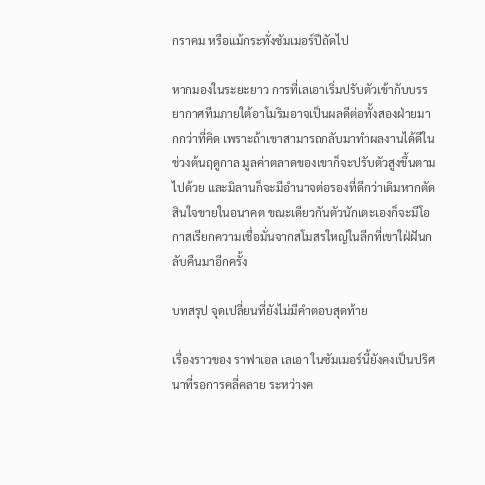กราคม หรือแม้กระทั่งซัมเมอร์ปีถัดไป

หากมองในระยะยาว การที่เลเอาเริ่มปรับตัวเข้ากับบรรยากาศทีมภายใต้อาโมริมอาจเป็นผลดีต่อทั้งสองฝ่ายมากกว่าที่คิด เพราะถ้าเขาสามารถกลับมาทำผลงานได้ดีในช่วงต้นฤดูกาล มูลค่าตลาดของเขาก็จะปรับตัวสูงขึ้นตามไปด้วย และมิลานก็จะมีอำนาจต่อรองที่ดีกว่าเดิมหากตัดสินใจขายในอนาคต ขณะเดียวกันตัวนักเตะเองก็จะมีโอกาสเรียกความเชื่อมั่นจากสโมสรใหญ่ในลีกที่เขาใฝ่ฝันกลับคืนมาอีกครั้ง

บทสรุป จุดเปลี่ยนที่ยังไม่มีคำตอบสุดท้าย

เรื่องราวของ ราฟาเอล เลเอา ในซัมเมอร์นี้ยังคงเป็นปริศนาที่รอการคลี่คลาย ระหว่างค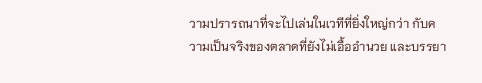วามปรารถนาที่จะไปเล่นในเวทีที่ยิ่งใหญ่กว่า กับความเป็นจริงของตลาดที่ยังไม่เอื้ออำนวย และบรรยา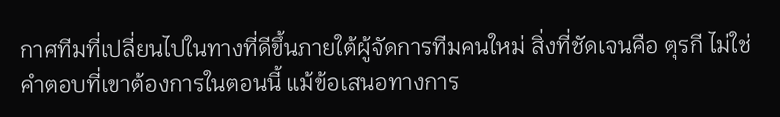กาศทีมที่เปลี่ยนไปในทางที่ดีขึ้นภายใต้ผู้จัดการทีมคนใหม่ สิ่งที่ชัดเจนคือ ตุรกี ไม่ใช่คำตอบที่เขาต้องการในตอนนี้ แม้ข้อเสนอทางการ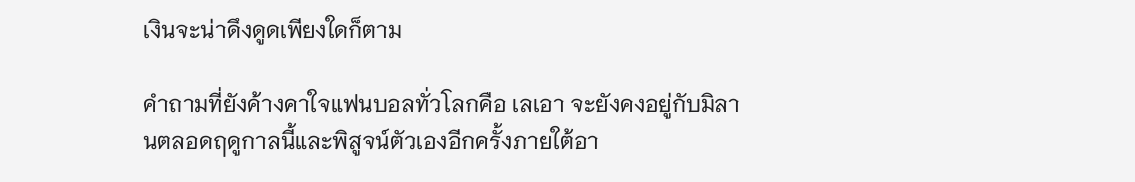เงินจะน่าดึงดูดเพียงใดก็ตาม

คำถามที่ยังค้างคาใจแฟนบอลทั่วโลกคือ เลเอา จะยังคงอยู่กับมิลานตลอดฤดูกาลนี้และพิสูจน์ตัวเองอีกครั้งภายใต้อา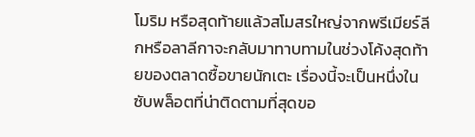โมริม หรือสุดท้ายแล้วสโมสรใหญ่จากพรีเมียร์ลีกหรือลาลีกาจะกลับมาทาบทามในช่วงโค้งสุดท้ายของตลาดซื้อขายนักเตะ เรื่องนี้จะเป็นหนึ่งในซับพล็อตที่น่าติดตามที่สุดขอ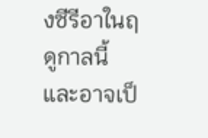งซีรีอาในฤดูกาลนี้ และอาจเป็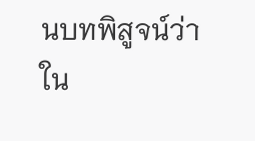นบทพิสูจน์ว่า ใน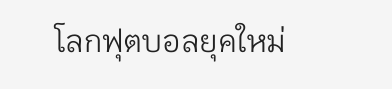โลกฟุตบอลยุคใหม่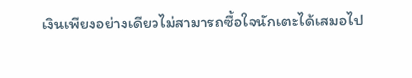เงินเพียงอย่างเดียวไม่สามารถซื้อใจนักเตะได้เสมอไป